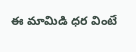ఈ మామిడి ధర వింటే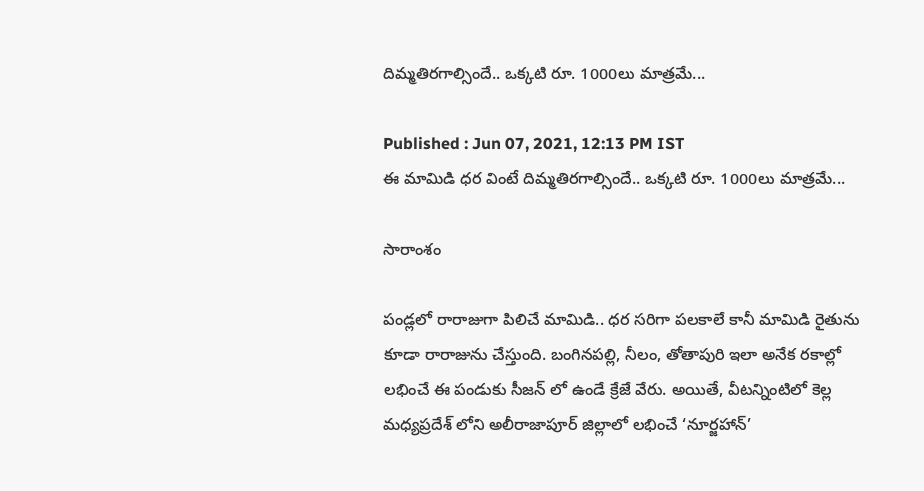దిమ్మతిరగాల్సిందే.. ఒక్కటి రూ. 1000లు మాత్రమే...

Published : Jun 07, 2021, 12:13 PM IST
ఈ మామిడి ధర వింటే దిమ్మతిరగాల్సిందే.. ఒక్కటి రూ. 1000లు మాత్రమే...

సారాంశం

పండ్లలో రారాజుగా పిలిచే మామిడి.. ధర సరిగా పలకాలే కానీ మామిడి రైతును కూడా రారాజును చేస్తుంది. బంగినపల్లి, నీలం, తోతాపురి ఇలా అనేక రకాల్లో లభించే ఈ పండుకు సీజన్ లో ఉండే క్రేజే వేరు. అయితే, వీటన్నింటిలో కెల్ల మధ్యప్రదేశ్ లోని అలీరాజాపూర్ జిల్లాలో లభించే ‘నూర్జహాన్’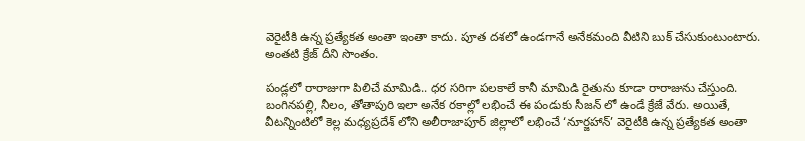వెరైటీకి ఉన్న ప్రత్యేకత అంతా ఇంతా కాదు. పూత దశలో ఉండగానే అనేకమంది వీటిని బుక్ చేసుకుంటుంటారు. అంతటి క్రేజ్ దీని సొంతం.

పండ్లలో రారాజుగా పిలిచే మామిడి.. ధర సరిగా పలకాలే కానీ మామిడి రైతును కూడా రారాజును చేస్తుంది. బంగినపల్లి, నీలం, తోతాపురి ఇలా అనేక రకాల్లో లభించే ఈ పండుకు సీజన్ లో ఉండే క్రేజే వేరు. అయితే, వీటన్నింటిలో కెల్ల మధ్యప్రదేశ్ లోని అలీరాజాపూర్ జిల్లాలో లభించే ‘నూర్జహాన్’ వెరైటీకి ఉన్న ప్రత్యేకత అంతా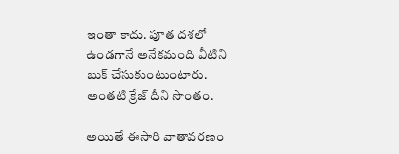ఇంతా కాదు. పూత దశలో ఉండగానే అనేకమంది వీటిని బుక్ చేసుకుంటుంటారు. అంతటి క్రేజ్ దీని సొంతం.

అయితే ఈసారి వాతావరణం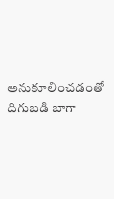అనుకూలించడంతో దిగుబడి బాగా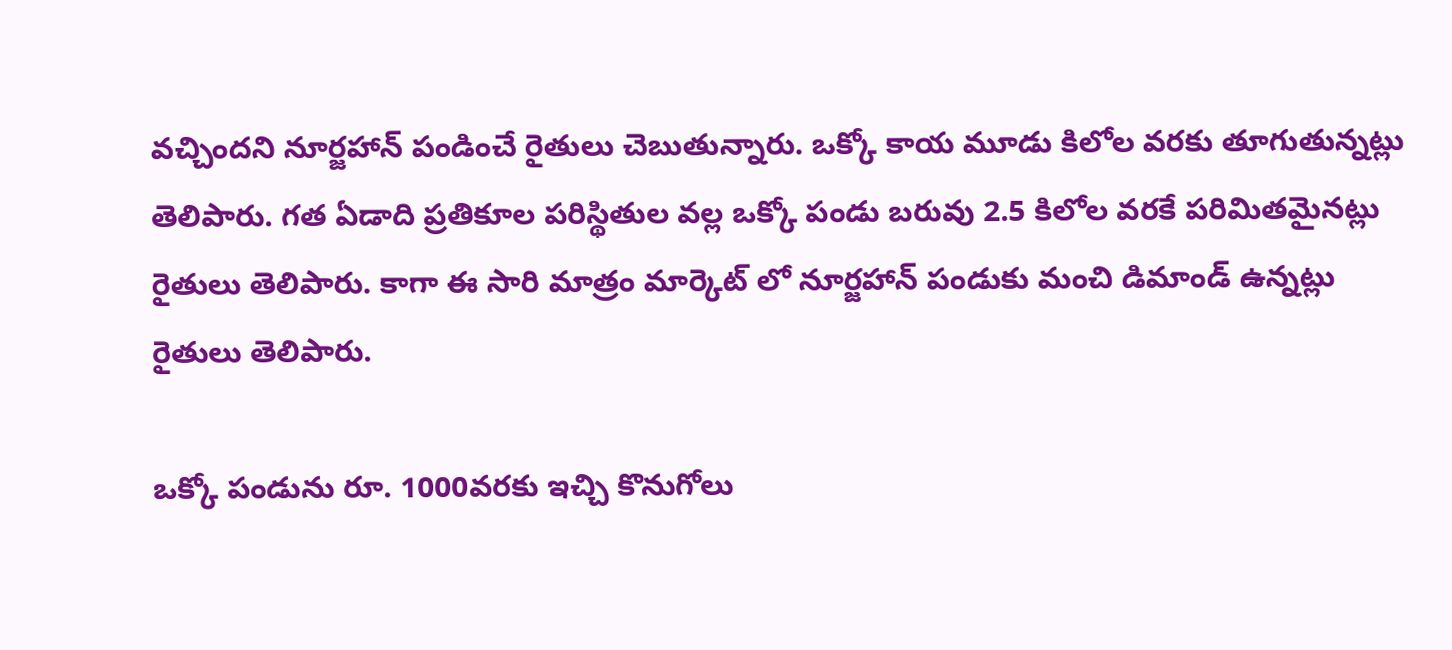వచ్చిందని నూర్జహాన్ పండించే రైతులు చెబుతున్నారు. ఒక్కో కాయ మూడు కిలోల వరకు తూగుతున్నట్లు తెలిపారు. గత ఏడాది ప్రతికూల పరిస్థితుల వల్ల ఒక్కో పండు బరువు 2.5 కిలోల వరకే పరిమితమైనట్లు రైతులు తెలిపారు. కాగా ఈ సారి మాత్రం మార్కెట్ లో నూర్జహాన్ పండుకు మంచి డిమాండ్ ఉన్నట్లు రైతులు తెలిపారు.

ఒక్కో పండును రూ. 1000వరకు ఇచ్చి కొనుగోలు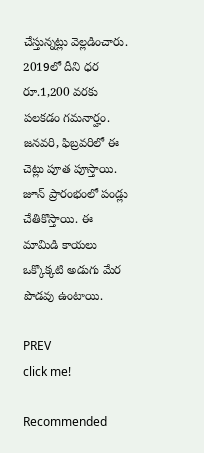చేస్తున్నట్లు వెల్లడించారు. 2019లో దీని ధర రూ.1,200 వరకు పలకడం గమనార్హం. జనవరి, ఫిబ్రవరిలో ఈ చెట్లు పూత పూస్తాయి. జూన్ ప్రారంభంలో పండ్లు చేతికొస్తాయి. ఈ మామిడి కాయలు ఒక్కొక్కటి అడుగు మేర పొడవు ఉంటాయి.

PREV
click me!

Recommended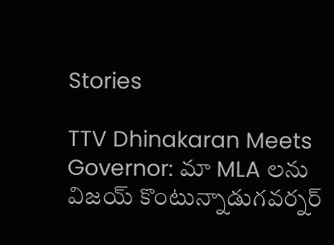Stories

TTV Dhinakaran Meets Governor: మా MLA లను విజయ్ కొంటున్నాడుగవర్నర్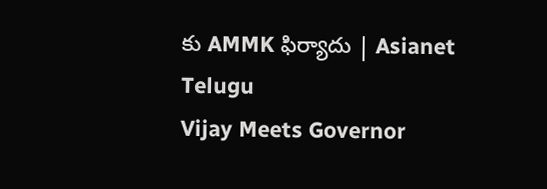కు AMMK ఫిర్యాదు | Asianet Telugu
Vijay Meets Governor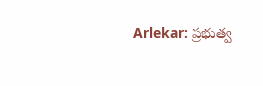Arlekar: ప్రభుత్వ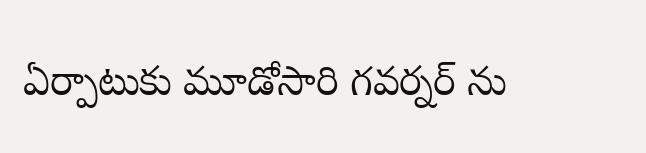ఏర్పాటుకు మూడోసారి గవర్నర్ ను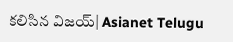కలిసిన విజయ్| Asianet Telugu